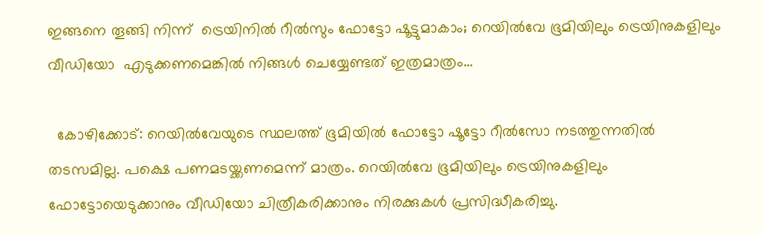ഇങ്ങനെ തൂങ്ങി നിന്ന്  ട്രെയിനിൽ റീല്‍സും ഫോട്ടോ ഷൂട്ടുമാകാം; റെയിൽവേ ഭൂമിയിലും ട്രെയിനുകളിലും വീഡിയോ  എടുക്കണമെങ്കിൽ നിങ്ങൾ ചെയ്യേണ്ടത് ഇത്രമാത്രം…

  കോഴിക്കോട്: റെയില്‍വേയുടെ സ്ഥലത്ത് ഭൂമിയില്‍ ഫോട്ടോ ഷൂട്ടോ റീല്‍സോ നടത്തുന്നതിൽ തടസമില്ല. പക്ഷെ പണമടയ്ക്കണമെന്ന് മാത്രം. റെയിൽവേ ഭൂമിയിലും ട്രെയിനുകളിലും ഫോട്ടോയെടുക്കാനും വീഡിയോ ചിത്രീകരിക്കാനും നിരക്കുകൾ പ്രസിദ്ധീകരിച്ചു.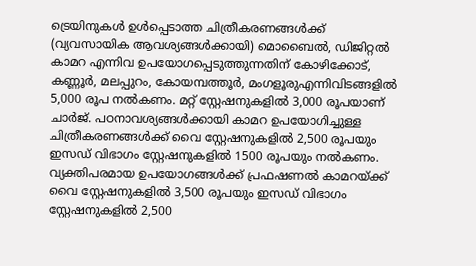ട്രെയിനുകൾ ഉൾപ്പെടാത്ത ചിത്രീകരണങ്ങൾക്ക് (വ്യവസായിക ആവശ്യങ്ങൾക്കായി) മൊബൈൽ, ഡിജിറ്റൽ കാമറ എന്നിവ ഉപയോഗപ്പെടുത്തുന്നതിന് കോഴിക്കോട്, കണ്ണൂർ, മലപ്പുറം, കോയമ്പത്തൂർ, മംഗളൂരുഎന്നിവിടങ്ങളിൽ 5,000 രൂപ നൽകണം. മറ്റ് സ്റ്റേഷനുകളിൽ 3,000 രൂപയാണ് ചാർജ്. പഠനാവശ്യങ്ങൾക്കായി കാമറ ഉപയോഗിച്ചുള്ള ചിത്രീകരണങ്ങൾക്ക് വൈ സ്റ്റേഷനുകളിൽ 2,500 രൂപയും ഇസഡ് വിഭാഗം സ്റ്റേഷനുകളിൽ 1500 രൂപയും നൽകണം. വ്യക്തിപരമായ ഉപയോഗങ്ങൾക്ക് പ്രഫഷണല്‍ കാമറയ്ക്ക് വൈ സ്റ്റേഷനുകളിൽ 3,500 രൂപയും ഇസഡ് വിഭാഗം സ്റ്റേഷനുകളിൽ 2,500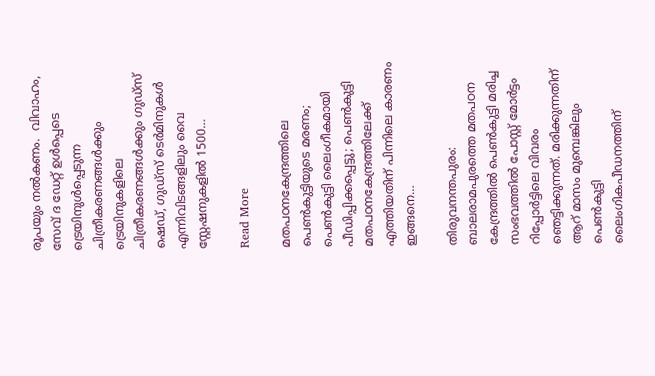രൂപയും നൽകണം.  വിവാഹം, സേവ് ദ ഡേറ്റ് ഉൾപ്പെടെ ട്രെയിനുൾപ്പെടുന്ന ചിത്രീകരണങ്ങൾക്കും ട്രെയിനുകളിലെ ചിത്രീകരണങ്ങൾക്കും ഗുഡ്സ് ഷെഡ്, ഗുഡ്സ് ടെർമിനുകൾ എന്നിവിടങ്ങളിലും വൈ സ്റ്റേഷനുകളിൽ 1500…

Read More

മതപഠനകേന്ദ്രത്തിലെ പെൺകുട്ടിയുടെ മരണം; പെൺകുട്ടി ലൈംഗീകമായി പീഡിപ്പിക്കപ്പെട്ടു; പെൺകുട്ടി മതപഠനകേന്ദ്രത്തിലേക്ക് എത്തിയതിന് പിന്നിലെ കാരണം ഇങ്ങനെ…

തിരുവനന്തപുരം: ബാലരാമപുരത്തെ മതപഠന കേന്ദ്രത്തിൽ പെൺകുട്ടി മരിച്ച സംഭവത്തിൽ പോസ്റ്റ് മോർട്ടം റിപ്പോർട്ടിലെ വിവരം ഞെട്ടിക്കുന്നത്. മരിക്കുന്നതിന് ആറ് മാസം മുമ്പെങ്കിലും പെൺകുട്ടി ലൈംഗികപീഡനത്തിന്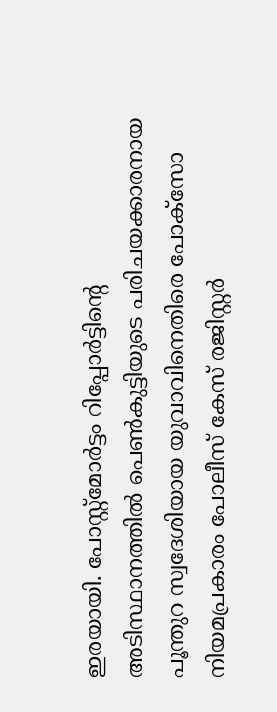ഇരയായി. പോസ്റ്റ്മോർട്ടം റിപ്പോര്‍ട്ടിന്‍റെ അടിസ്ഥാനത്തിൽ പെൺകുട്ടിയുടെ പരിചയക്കാരനായ പൂന്തുറ സ്വദേശിയായ യുവാവിനെതിരെ പോക്സോ നിയമപ്രകാരം പോലീസ് കേസ് രജിസ്റ്റർ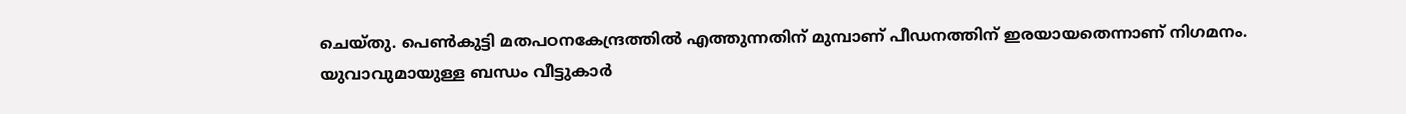ചെയ്തു. പെൺകുട്ടി മതപഠനകേന്ദ്രത്തിൽ എത്തുന്നതിന് മുമ്പാണ് പീഡനത്തിന് ഇരയായതെന്നാണ് നിഗമനം. യുവാവുമായുള്ള ബന്ധം വീട്ടുകാർ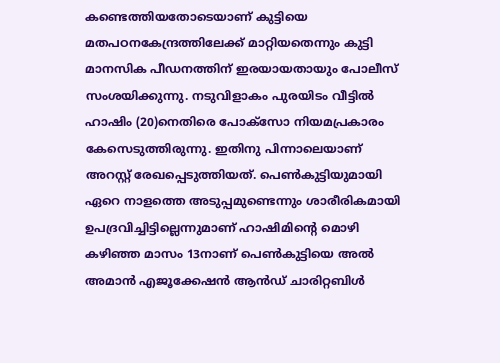കണ്ടെത്തിയതോ‌ടെയാണ് കുട്ടിയെ മതപഠനകേന്ദ്രത്തിലേക്ക് മാറ്റിയതെന്നും കുട്ടി മാനസിക പീഡനത്തിന് ഇരയായതായും പോലീസ് സംശയിക്കുന്നു. നടുവിളാകം പുരയിടം വീട്ടിൽ ഹാഷിം (20)നെതിരെ പോക്സോ നിയമപ്രകാരം കേസെടുത്തിരുന്നു. ഇതിനു പിന്നാലെയാണ് അറസ്റ്റ് രേഖപ്പെടുത്തിയത്. പെൺകുട്ടിയുമായി ഏറെ നാളത്തെ അടുപ്പമുണ്ടെന്നും ശാരീരികമായി ഉപദ്രവിച്ചിട്ടില്ലെന്നുമാണ് ഹാഷിമിന്‍റെ മൊഴി കഴിഞ്ഞ മാസം 13നാണ് പെൺകുട്ടിയെ അൽ അമാൻ എജൂക്കേഷൻ ആൻഡ് ചാരിറ്റബിൾ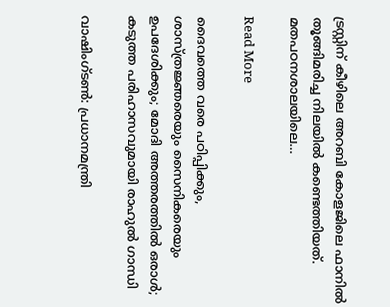ട്രസ്റ്റിന് കീഴിലെ അറബി കോളജിലെ ഫാനിൽ തൂങ്ങിമരിച്ച നിലയിൽ കണ്ടെത്തിയത്. മതപഠനശാലയിലെ…

Read More

ദൈവത്തെ വരെ പഠിപ്പിക്കും, ശാസ്ത്രജ്ഞരെയും സൈനികരെയും ഉപദേശിക്കും; മോദി അത്തരത്തില്‍ ഒരാള്‍; കടുത്ത പരിഹാസവുമായി രാഹുൽ ഗാന്ധി

വാഷിംഗ്ടണ്‍: പ്രധാനമന്ത്രി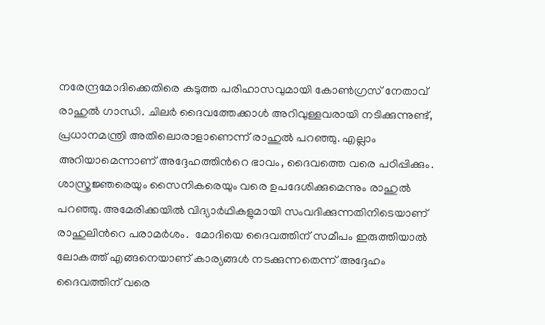നരേന്ദ്രമോദിക്കെതിരെ കടുത്ത പരിഹാസവുമായി കോണ്‍ഗ്രസ് നേതാവ് രാഹുൽ ഗാന്ധി. ചിലര്‍ ദൈവത്തേക്കാള്‍ അറിവുള്ളവരായി നടിക്കുന്നുണ്ട്, പ്രധാനമന്ത്രി അതിലൊരാളാണെന്ന് രാഹുല്‍ പറഞ്ഞു. എല്ലാം അറിയാമെന്നാണ് അദ്ദേഹത്തിന്‍റെ ഭാവം, ദൈവത്തെ വരെ പഠിപ്പിക്കും. ശാസ്ത്രജ്ഞരെയും സൈനികരെയും വരെ ഉപദേശിക്കുമെന്നും രാഹുല്‍ പറഞ്ഞു. അമേരിക്കയില്‍ വിദ്യാര്‍ഥികളുമായി സംവദിക്കുന്നതിനിടെയാണ് രാഹുലിന്‍റെ പരാമര്‍ശം.  മോദിയെ ദൈവത്തിന് സമീപം ഇരുത്തിയാല്‍ ലോകത്ത് എങ്ങനെയാണ് കാര്യങ്ങള്‍ നടക്കുന്നതെന്ന് അദ്ദേഹം ദൈവത്തിന് വരെ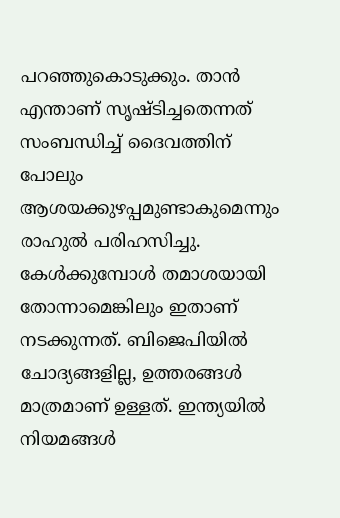പറഞ്ഞുകൊടുക്കും. താന്‍ എന്താണ് സൃഷ്ടിച്ചതെന്നത് സംബന്ധിച്ച് ദൈവത്തിന് പോലും ആശയക്കുഴപ്പമുണ്ടാകുമെന്നും രാഹുല്‍ പരിഹസിച്ചു. കേള്‍ക്കുമ്പോള്‍ തമാശയായി തോന്നാമെങ്കിലും ഇതാണ് നടക്കുന്നത്. ബിജെപിയില്‍ ചോദ്യങ്ങളില്ല, ഉത്തരങ്ങള്‍ മാത്രമാണ് ഉള്ളത്. ഇന്ത്യയില്‍ നിയമങ്ങള്‍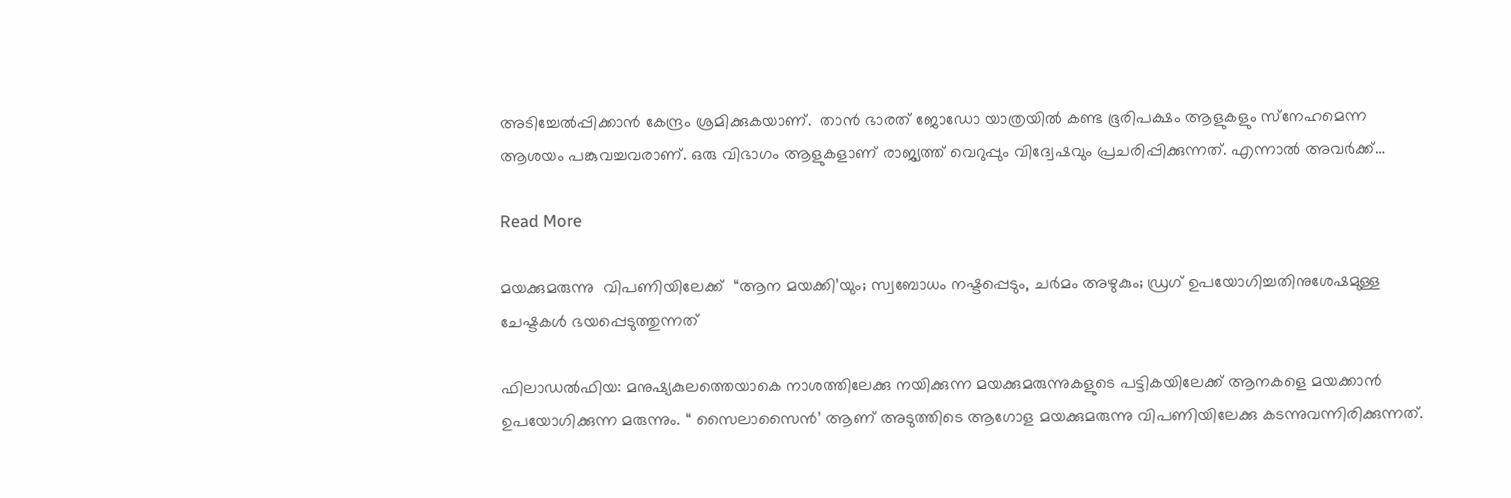അടിച്ചേല്‍പ്പിക്കാന്‍ കേന്ദ്രം ശ്രമിക്കുകയാണ്.  താന്‍ ഭാരത് ജോഡോ യാത്രയില്‍ കണ്ട ഭൂരിപക്ഷം ആളുകളും സ്‌നേഹമെന്ന ആശയം പങ്കുവച്ചവരാണ്. ഒരു വിഭാഗം ആളുകളാണ് രാജ്യത്ത് വെറുപ്പും വിദ്വേഷവും പ്രചരിപ്പിക്കുന്നത്. എന്നാല്‍ അവര്‍ക്ക്…

Read More

മയക്കുമരുന്നു  വിപണിയിലേക്ക്  “ആന മയക്കി’യും; സ്വബോധം നഷ്ടപ്പെടും, ചർമം അഴുകും; ഡ്രഗ് ഉപയോഗിച്ചതിനുശേഷമുള്ള ചേഷ്ടകള്‍ ഭയപ്പെടുത്തുന്നത്

ഫിലാഡല്‍ഫിയ: മനുഷ്യകുലത്തെയാകെ നാശത്തിലേക്കു നയിക്കുന്ന മയക്കുമരുന്നുകളുടെ പട്ടികയിലേക്ക് ആനകളെ മയക്കാൻ ഉപയോഗിക്കുന്ന മരുന്നും. “ സൈലാസൈന്‍’ ആണ് അടുത്തിടെ ആഗോള മയക്കുമരുന്നു വിപണിയിലേക്കു കടന്നുവന്നിരിക്കുന്നത്.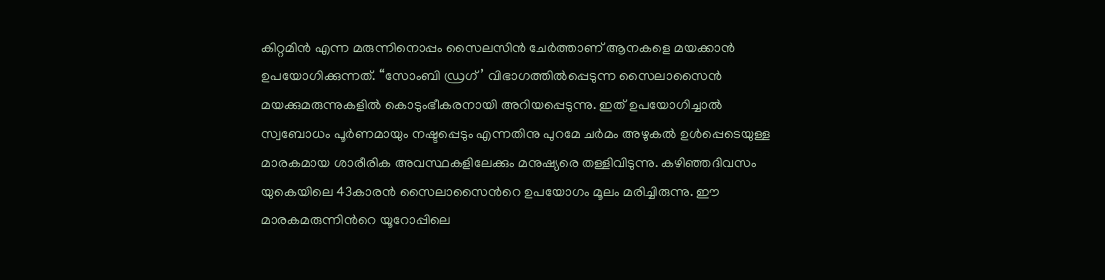കിറ്റമിൻ എന്ന മരുന്നിനൊപ്പം സൈലസിൻ ചേർത്താണ് ആനകളെ മയക്കാൻ ഉപയോഗിക്കുന്നത്. “സോംബി ഡ്രഗ്’ വിഭാഗത്തിൽപ്പെടുന്ന സൈലാസൈന്‍ മയക്കുമരുന്നുകളിൽ കൊടുംഭീകരനായി അറിയപ്പെടുന്നു. ഇത് ഉപയോഗിച്ചാൽ സ്വബോധം പൂർണമായും നഷ്ടപ്പെടും എന്നതിനു പുറമേ ചർമം അഴുകൽ ഉൾപ്പെടെയുള്ള മാരകമായ ശാരീരിക അവസ്ഥകളിലേക്കും മനുഷ്യരെ തള്ളിവിടുന്നു. കഴിഞ്ഞദിവസം യുകെയിലെ 43കാരന്‍ സൈലാസൈന്‍റെ ഉപയോഗം മൂലം മരിച്ചിരുന്നു. ഈ മാരകമരുന്നിന്‍റെ യൂറോപ്പിലെ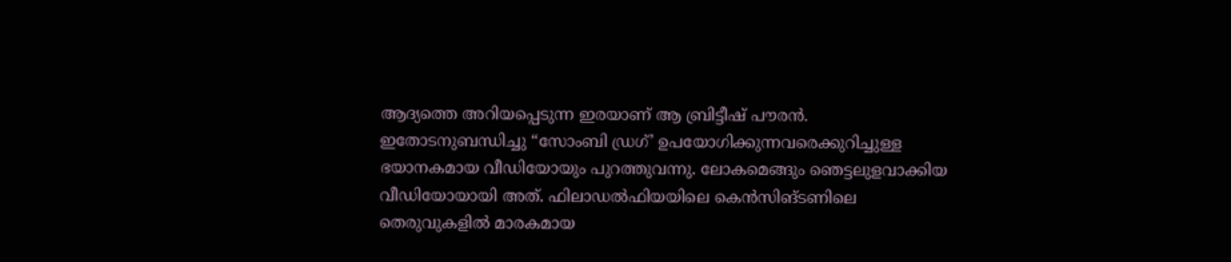ആദ്യത്തെ അറിയപ്പെടുന്ന ഇരയാണ് ആ ബ്രിട്ടീഷ് പൗരന്‍. ഇതോടനുബന്ധിച്ചു “സോംബി ഡ്രഗ്’ ഉപയോഗിക്കുന്നവരെക്കുറിച്ചുള്ള ഭയാനകമായ വീഡിയോയും പുറത്തുവന്നു. ലോകമെങ്ങും ഞെട്ടലുളവാക്കിയ വീഡിയോയായി അത്. ഫിലാഡല്‍ഫിയയിലെ കെന്‍സിങ്ടണിലെ തെരുവുകളിൽ മാരകമായ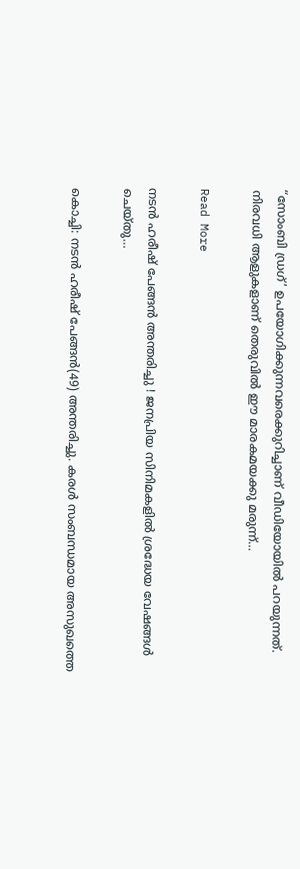“സോംബി ഡ്രഗ്’ ഉപയോഗിക്കുന്നവരെക്കുറിച്ചാണ് വീഡിയോയിൽ പറയുന്നത്. നിരവധി ആളുകളാണ് തെരുവില്‍ ഈ മാരകമയക്കു മരുന്ന്…

Read More

നടന്‍ ഹരീഷ് പേങ്ങന്‍ അന്തരിച്ചു ! ജനപ്രിയ സിനിമകളില്‍ ശ്രദ്ധേയ വേഷങ്ങള്‍ ചെയ്തു…

കൊച്ചി: നടന്‍ ഹരീഷ് പേങ്ങന്‍(49) അന്തരിച്ചു. കരള്‍ സംബന്ധമായ അസുഖത്തെ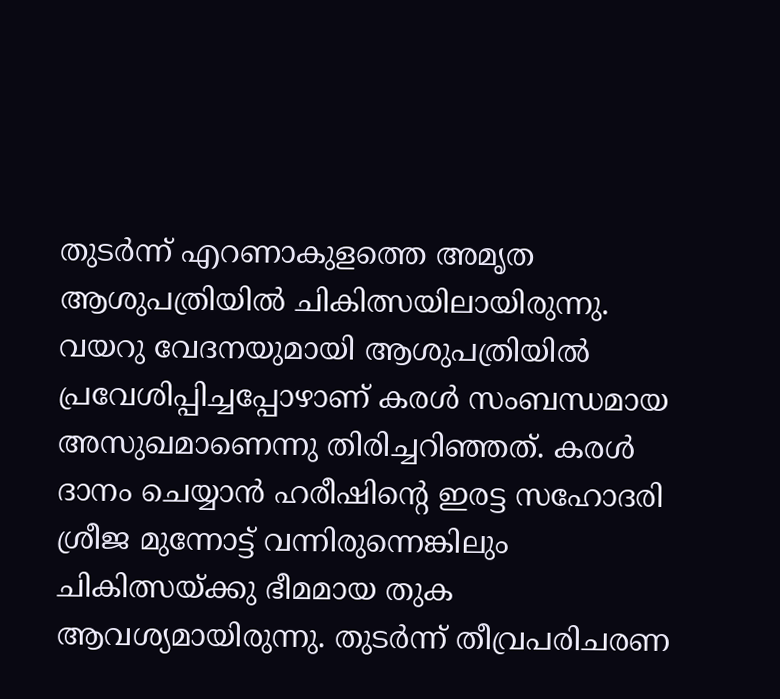തുടര്‍ന്ന് എറണാകുളത്തെ അമൃത ആശുപത്രിയില്‍ ചികിത്സയിലായിരുന്നു. വയറു വേദനയുമായി ആശുപത്രിയില്‍ പ്രവേശിപ്പിച്ചപ്പോഴാണ് കരള്‍ സംബന്ധമായ അസുഖമാണെന്നു തിരിച്ചറിഞ്ഞത്. കരള്‍ ദാനം ചെയ്യാന്‍ ഹരീഷിന്റെ ഇരട്ട സഹോദരി ശ്രീജ മുന്നോട്ട് വന്നിരുന്നെങ്കിലും ചികിത്സയ്ക്കു ഭീമമായ തുക ആവശ്യമായിരുന്നു. തുടര്‍ന്ന് തീവ്രപരിചരണ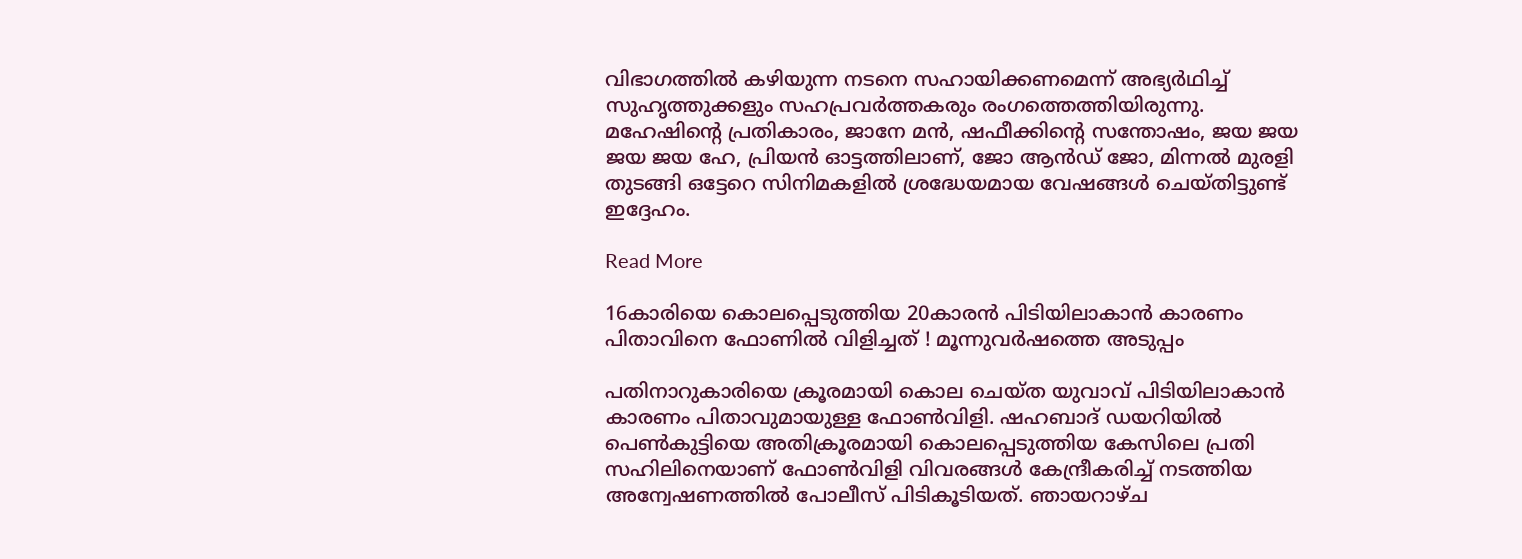വിഭാഗത്തില്‍ കഴിയുന്ന നടനെ സഹായിക്കണമെന്ന് അഭ്യര്‍ഥിച്ച് സുഹൃത്തുക്കളും സഹപ്രവര്‍ത്തകരും രംഗത്തെത്തിയിരുന്നു. മഹേഷിന്റെ പ്രതികാരം, ജാനേ മന്‍, ഷഫീക്കിന്റെ സന്തോഷം, ജയ ജയ ജയ ജയ ഹേ, പ്രിയന്‍ ഓട്ടത്തിലാണ്, ജോ ആന്‍ഡ് ജോ, മിന്നല്‍ മുരളി തുടങ്ങി ഒട്ടേറെ സിനിമകളില്‍ ശ്രദ്ധേയമായ വേഷങ്ങള്‍ ചെയ്തിട്ടുണ്ട് ഇദ്ദേഹം.

Read More

16കാരിയെ കൊലപ്പെടുത്തിയ 20കാരന്‍ പിടിയിലാകാന്‍ കാരണം പിതാവിനെ ഫോണില്‍ വിളിച്ചത് ! മൂന്നുവര്‍ഷത്തെ അടുപ്പം

പതിനാറുകാരിയെ ക്രൂരമായി കൊല ചെയ്ത യുവാവ് പിടിയിലാകാന്‍ കാരണം പിതാവുമായുള്ള ഫോണ്‍വിളി. ഷഹബാദ് ഡയറിയില്‍ പെണ്‍കുട്ടിയെ അതിക്രൂരമായി കൊലപ്പെടുത്തിയ കേസിലെ പ്രതി സഹിലിനെയാണ് ഫോണ്‍വിളി വിവരങ്ങള്‍ കേന്ദ്രീകരിച്ച് നടത്തിയ അന്വേഷണത്തില്‍ പോലീസ് പിടികൂടിയത്. ഞായറാഴ്ച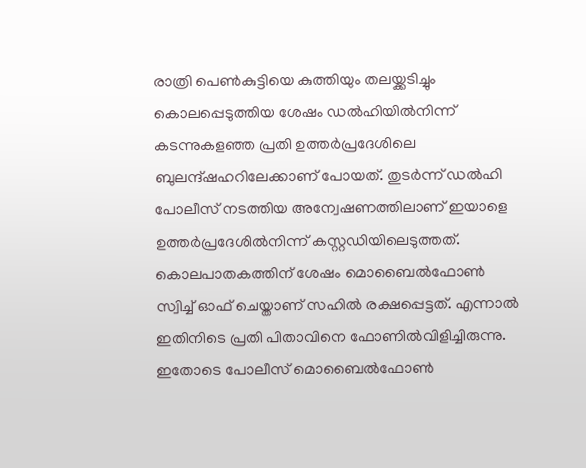രാത്രി പെണ്‍കുട്ടിയെ കുത്തിയും തലയ്ക്കടിച്ചും കൊലപ്പെടുത്തിയ ശേഷം ഡല്‍ഹിയില്‍നിന്ന് കടന്നുകളഞ്ഞ പ്രതി ഉത്തര്‍പ്രദേശിലെ ബുലന്ദ്ഷഹറിലേക്കാണ് പോയത്. തുടര്‍ന്ന് ഡല്‍ഹി പോലീസ് നടത്തിയ അന്വേഷണത്തിലാണ് ഇയാളെ ഉത്തര്‍പ്രദേശില്‍നിന്ന് കസ്റ്റഡിയിലെടുത്തത്. കൊലപാതകത്തിന് ശേഷം മൊബൈല്‍ഫോണ്‍ സ്വിച്ച് ഓഫ് ചെയ്താണ് സഹില്‍ രക്ഷപ്പെട്ടത്. എന്നാല്‍ ഇതിനിടെ പ്രതി പിതാവിനെ ഫോണില്‍വിളിച്ചിരുന്നു. ഇതോടെ പോലീസ് മൊബൈല്‍ഫോണ്‍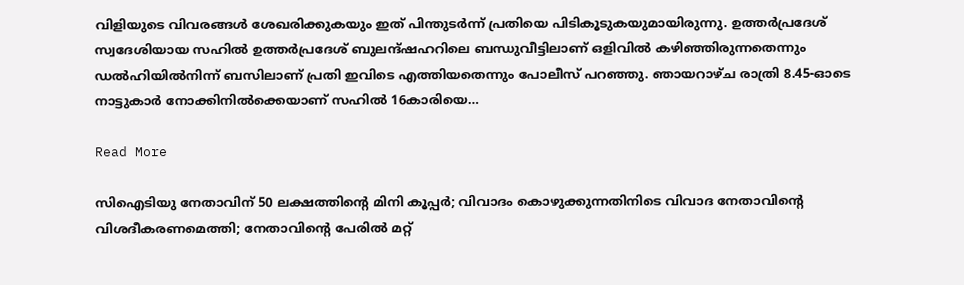വിളിയുടെ വിവരങ്ങള്‍ ശേഖരിക്കുകയും ഇത് പിന്തുടര്‍ന്ന് പ്രതിയെ പിടികൂടുകയുമായിരുന്നു. ഉത്തര്‍പ്രദേശ് സ്വദേശിയായ സഹില്‍ ഉത്തര്‍പ്രദേശ് ബുലന്ദ്ഷഹറിലെ ബന്ധുവീട്ടിലാണ് ഒളിവില്‍ കഴിഞ്ഞിരുന്നതെന്നും ഡല്‍ഹിയില്‍നിന്ന് ബസിലാണ് പ്രതി ഇവിടെ എത്തിയതെന്നും പോലീസ് പറഞ്ഞു. ഞായറാഴ്ച രാത്രി 8.45-ഓടെ നാട്ടുകാര്‍ നോക്കിനില്‍ക്കെയാണ് സഹില്‍ 16കാരിയെ…

Read More

സിഐടിയു നേതാവിന് 50 ലക്ഷത്തിന്‍റെ മിനി കൂപ്പര്‍; വിവാദം കൊഴുക്കുന്നതിനിടെ വിവാദ നേതാവിന്‍റെ വിശദീകരണമെത്തി; നേതാവിന്‍റെ പേരിൽ മറ്റ്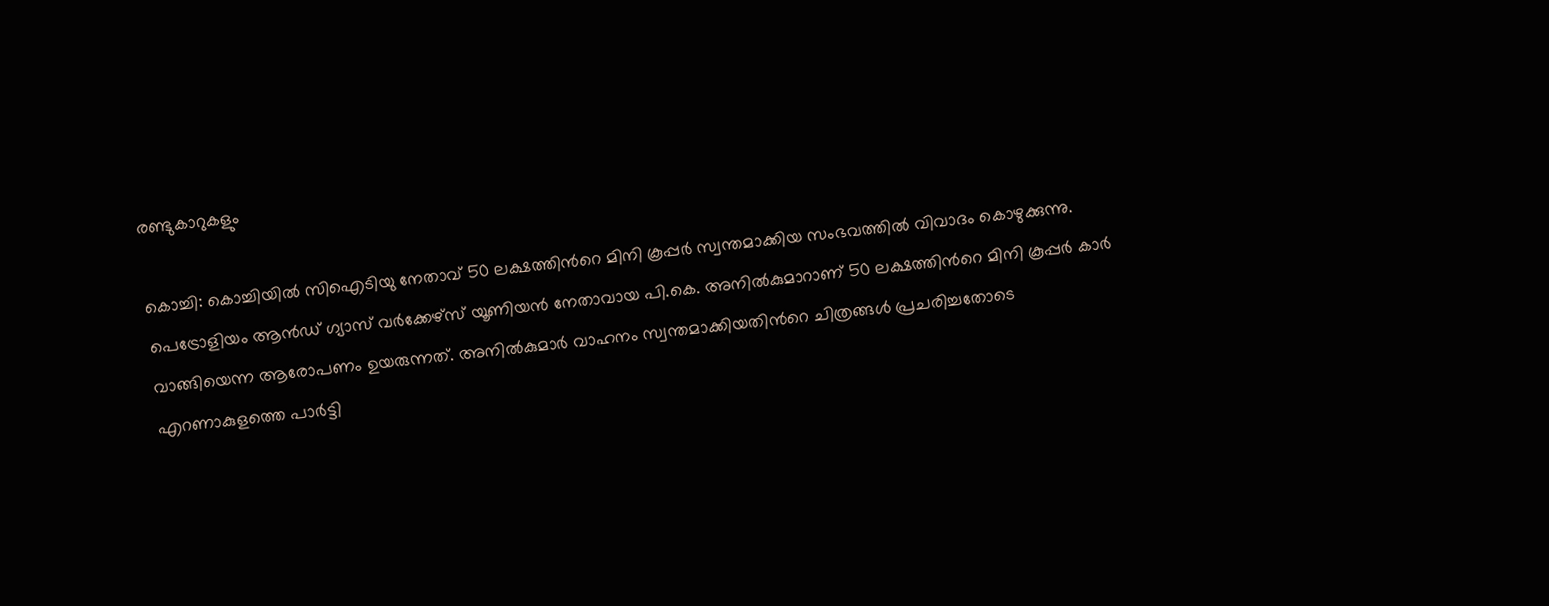രണ്ടുകാറുകളും

കൊച്ചി: കൊച്ചിയില്‍ സിഐടിയു നേതാവ് 50 ലക്ഷത്തിന്‍റെ മിനി കൂപ്പര്‍ സ്വന്തമാക്കിയ സംഭവത്തില്‍ വിവാദം കൊഴുക്കുന്നു. പെട്രോളിയം ആന്‍ഡ് ഗ്യാസ് വര്‍ക്കേഴ്‌സ് യൂണിയന്‍ നേതാവായ പി.കെ. അനില്‍കുമാറാണ് 50 ലക്ഷത്തിന്‍റെ മിനി കൂപ്പര്‍ കാര്‍ വാങ്ങിയെന്ന ആരോപണം ഉയരുന്നത്. അനില്‍കുമാര്‍ വാഹനം സ്വന്തമാക്കിയതിന്‍റെ ചിത്രങ്ങള്‍ പ്രചരിച്ചതോടെ എറണാകുളത്തെ പാര്‍ട്ടി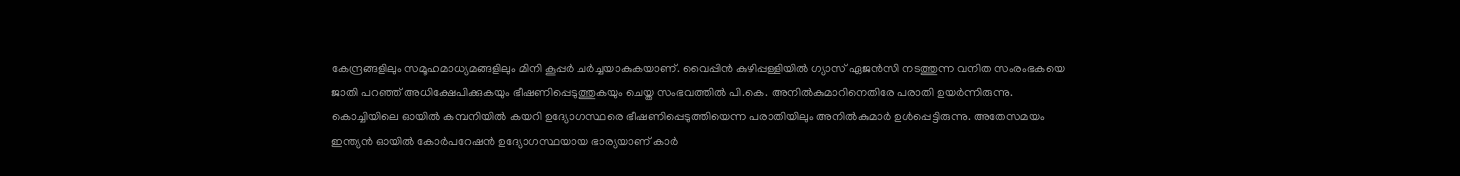കേന്ദ്രങ്ങളിലും സമൂഹമാധ്യമങ്ങളിലും മിനി കൂപ്പര്‍ ചര്‍ച്ചയാകുകയാണ്. വൈപ്പിന്‍ കുഴിപ്പള്ളിയില്‍ ഗ്യാസ് ഏജന്‍സി നടത്തുന്ന വനിത സംരംഭകയെ ജാതി പറഞ്ഞ് അധിക്ഷേപിക്കുകയും ഭീഷണിപ്പെടുത്തുകയും ചെയ്ത സംഭവത്തില്‍ പി.കെ. അനില്‍കുമാറിനെതിരേ പരാതി ഉയര്‍ന്നിരുന്നു. കൊച്ചിയിലെ ഓയില്‍ കമ്പനിയില്‍ കയറി ഉദ്യോഗസ്ഥരെ ഭീഷണിപ്പെടുത്തിയെന്ന പരാതിയിലും അനില്‍കുമാര്‍ ഉള്‍പ്പെട്ടിരുന്നു. അതേസമയം ഇന്ത്യന്‍ ഓയില്‍ കോര്‍പറേഷന്‍ ഉദ്യോഗസ്ഥയായ ഭാര്യയാണ് കാര്‍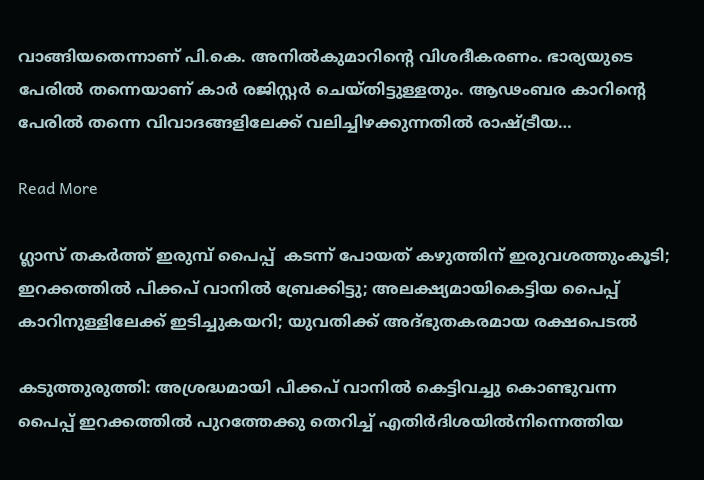വാങ്ങിയതെന്നാണ് പി.കെ. അനില്‍കുമാറിന്‍റെ വിശദീകരണം. ഭാര്യയുടെ പേരില്‍ തന്നെയാണ് കാര്‍ രജിസ്റ്റര്‍ ചെയ്തിട്ടുള്ളതും. ആഢംബര കാറിന്‍റെ പേരില്‍ തന്നെ വിവാദങ്ങളിലേക്ക് വലിച്ചിഴക്കുന്നതില്‍ രാഷ്ട്രീയ…

Read More

ഗ്ലാസ് തകർത്ത് ഇരുമ്പ് പൈപ്പ്  കടന്ന് പോയത് കഴുത്തിന് ഇരുവശത്തുംകൂടി; ഇറക്കത്തിൽ പിക്കപ് വാനിൽ ബ്രേക്കിട്ടു; അലക്ഷ്യമായികെട്ടിയ പൈപ്പ് കാറിനുള്ളിലേക്ക് ഇടിച്ചുക‍യറി; യുവതിക്ക് അദ്ഭുതകരമായ രക്ഷപെടൽ

കടുത്തുരുത്തി: അശ്രദ്ധമായി പിക്കപ് വാനില്‍ കെട്ടിവച്ചു കൊണ്ടുവന്ന പൈപ്പ് ഇറക്കത്തില്‍ പുറത്തേക്കു തെറിച്ച് എതിര്‍ദിശയില്‍നിന്നെത്തിയ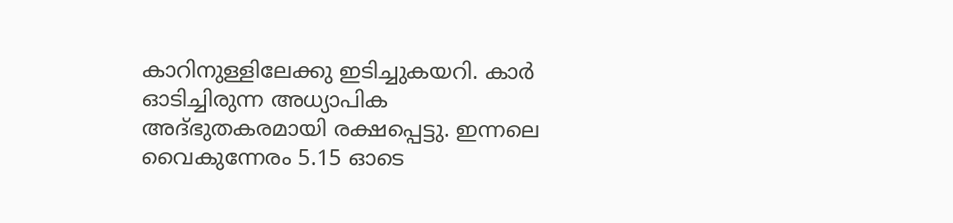കാറിനുള്ളിലേക്കു ഇടിച്ചുകയറി. കാര്‍ ഓടിച്ചിരുന്ന അധ്യാപിക അദ്ഭുതകരമായി രക്ഷപ്പെട്ടു. ഇന്നലെ വൈകുന്നേരം 5.15 ഓടെ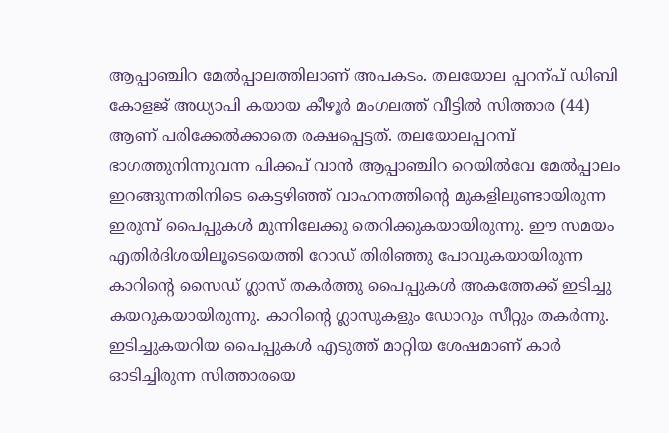ആപ്പാഞ്ചിറ മേല്‍പ്പാലത്തിലാണ് അപകടം. തലയോല പ്പറന്പ് ഡിബി കോളജ് അധ്യാപി കയായ കീഴൂര്‍ മംഗലത്ത് വീട്ടില്‍ സിത്താര (44) ആണ് പരിക്കേല്‍ക്കാതെ രക്ഷപ്പെട്ടത്. തലയോലപ്പറമ്പ് ഭാഗത്തുനിന്നുവന്ന പിക്കപ് വാന്‍ ആപ്പാഞ്ചിറ റെയില്‍വേ മേല്‍പ്പാലം ഇറങ്ങുന്നതിനിടെ കെട്ടഴിഞ്ഞ് വാഹനത്തിന്‍റെ മുകളിലുണ്ടായിരുന്ന ഇരുമ്പ് പൈപ്പുകള്‍ മുന്നിലേക്കു തെറിക്കുകയായിരുന്നു. ഈ സമയം എതിര്‍ദിശയിലൂടെയെത്തി റോഡ് തിരിഞ്ഞു പോവുകയായിരുന്ന കാറിന്‍റെ സൈഡ് ഗ്ലാസ് തകര്‍ത്തു പൈപ്പുകൾ അകത്തേക്ക് ഇടിച്ചു കയറുകയായിരുന്നു. കാറിന്‍റെ ഗ്ലാസുകളും ഡോറും സീറ്റും തകര്‍ന്നു. ഇടിച്ചുകയറിയ പൈപ്പുകള്‍ എടുത്ത് മാറ്റിയ ശേഷമാണ് കാര്‍ ഓടിച്ചിരുന്ന സിത്താരയെ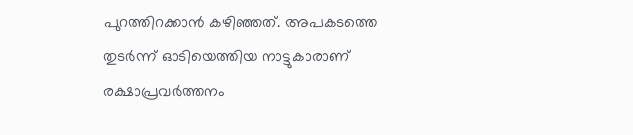പുറത്തിറക്കാന്‍ കഴിഞ്ഞത്. അപകടത്തെ തുടര്‍ന്ന് ഓടിയെത്തിയ നാട്ടുകാരാണ് രക്ഷാപ്രവര്‍ത്തനം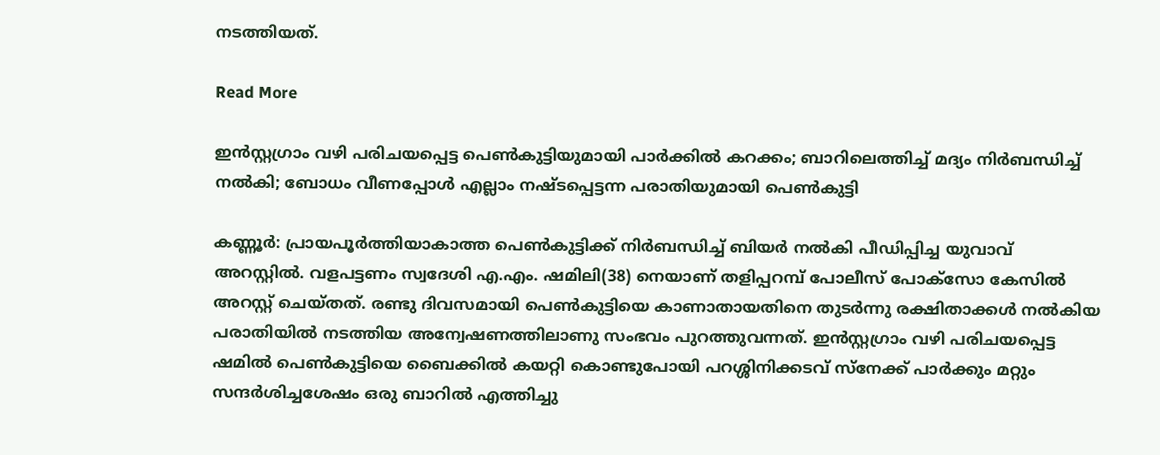നടത്തിയത്.

Read More

ഇൻസ്റ്റഗ്രാം വഴി പരിചയപ്പെട്ട പെൺകുട്ടിയുമായി പാർക്കിൽ കറക്കം; ബാറിലെത്തിച്ച് മദ്യം നിർബന്ധിച്ച് നൽകി; ബോധം വീണപ്പോൾ എല്ലാം നഷ്ടപ്പെട്ടന്ന പരാതിയുമായി പെൺ‌കുട്ടി

കണ്ണൂർ: പ്രായപൂർത്തിയാകാത്ത പെൺകുട്ടിക്ക് നിർബന്ധിച്ച് ബിയര്‍ നല്‍കി പീഡിപ്പിച്ച യുവാവ് അറസ്റ്റില്‍. വളപട്ടണം സ്വദേശി എ.എം. ഷമിലി(38) നെയാണ് തളിപ്പറമ്പ് പോലീസ് പോക്സോ കേസില്‍ അറസ്റ്റ് ചെയ്തത്. രണ്ടു ദിവസമായി പെണ്‍കുട്ടിയെ കാണാതായതിനെ തുടര്‍ന്നു രക്ഷിതാക്കള്‍ നല്‍കിയ പരാതിയില്‍ നടത്തിയ അന്വേഷണത്തിലാണു സംഭവം പുറത്തുവന്നത്. ഇൻസ്റ്റഗ്രാം വഴി പരിചയപ്പെട്ട ഷമില്‍ പെണ്‍കുട്ടിയെ ബൈക്കില്‍ കയറ്റി കൊണ്ടുപോയി പറശ്ശിനിക്കടവ് സ്നേക്ക് പാര്‍ക്കും മറ്റും സന്ദര്‍ശിച്ചശേഷം ഒരു ബാറില്‍ എത്തിച്ചു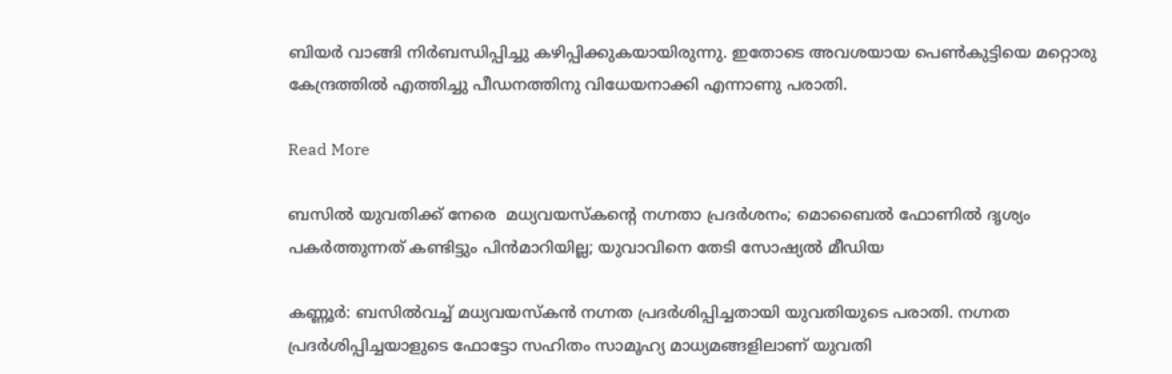ബിയര്‍ വാങ്ങി നിര്‍ബന്ധിപ്പിച്ചു കഴിപ്പിക്കുകയായിരുന്നു. ഇതോടെ അവശയായ പെണ്‍കുട്ടിയെ മറ്റൊരു കേന്ദ്രത്തില്‍ എത്തിച്ചു പീഡനത്തിനു വിധേയനാക്കി എന്നാണു പരാതി.

Read More

ബസിൽ യുവതിക്ക് നേരെ  മധ്യവയസ്കന്‍റെ നഗ്നതാ പ്രദർശനം; മൊബൈൽ ഫോണിൽ ദൃശ്യം പകർത്തുന്നത് കണ്ടിട്ടും പിൻമാറിയില്ല; യുവാവിനെ തേടി സോഷ്യൽ മീഡിയ

കണ്ണൂർ: ബസിൽവച്ച് മധ്യവയസ്കൻ നഗ്നത പ്രദർശിപ്പിച്ചതായി യുവതിയുടെ പരാതി. നഗ്നത പ്രദർശിപ്പിച്ചയാളുടെ ഫോട്ടോ സഹിതം സാമൂഹ്യ മാധ്യമങ്ങളിലാണ് യുവതി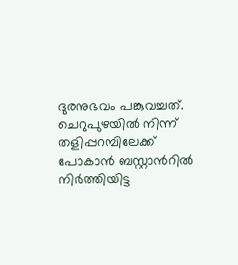ദുരനുഭവം പങ്കുവച്ചത്. ചെറുപുഴയിൽ നിന്ന് തളിപ്പറമ്പിലേക്ക് പോകാൻ ബസ്റ്റാന്‍റിൽ നിർത്തിയിട്ട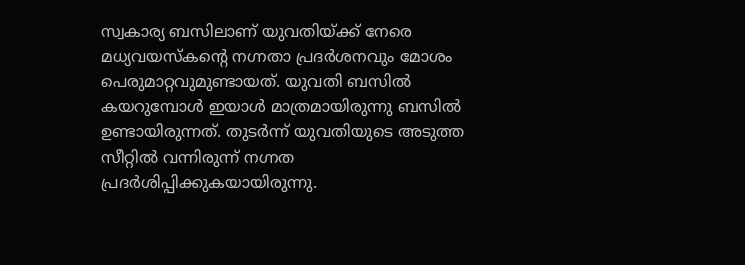സ്വകാര്യ ബസിലാണ് യുവതിയ്ക്ക് നേരെ മധ്യവയസ്കന്‍റെ നഗ്നതാ പ്രദർശനവും മോശം പെരുമാറ്റവുമുണ്ടായത്. യുവതി ബസിൽ കയറുമ്പോൾ ഇയാൾ മാത്രമായിരുന്നു ബസിൽ ഉണ്ടായിരുന്നത്. തുടർന്ന് യുവതിയുടെ അടുത്ത സീറ്റിൽ വന്നിരുന്ന് നഗ്നത പ്രദർശിപ്പിക്കുകയായിരുന്നു.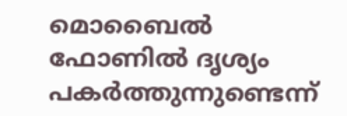മൊബൈൽ ഫോണിൽ ദൃശ്യം പകർത്തുന്നുണ്ടെന്ന്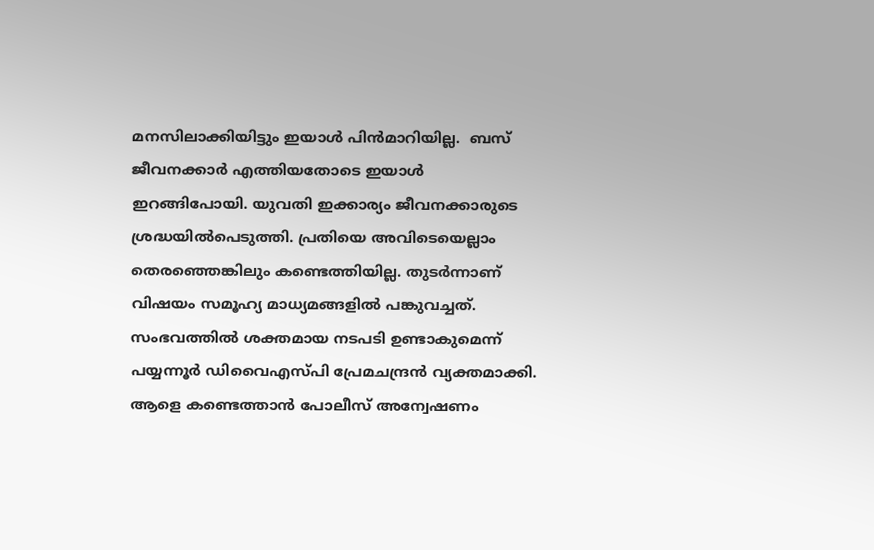മനസിലാക്കിയിട്ടും ഇയാൾ പിൻമാറിയില്ല.  ബസ് ജീവനക്കാർ എത്തിയതോടെ ഇയാൾ ഇറങ്ങിപോയി. യുവതി ഇക്കാര്യം ജീവനക്കാരുടെ ശ്രദ്ധയിൽപെടുത്തി. പ്രതിയെ അവിടെയെല്ലാം തെരഞ്ഞെങ്കിലും കണ്ടെത്തിയില്ല. തുടർന്നാണ് വിഷയം സമൂഹ്യ മാധ്യമങ്ങളിൽ പങ്കുവച്ചത്. സംഭവത്തിൽ ശക്തമായ നടപടി ഉണ്ടാകുമെന്ന് പയ്യന്നൂർ ഡിവൈഎസ്പി പ്രേമചന്ദ്രൻ വ്യക്തമാക്കി. ആളെ കണ്ടെത്താൻ പോലീസ് അന്വേഷണം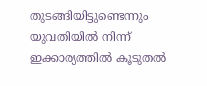തുടങ്ങിയിട്ടുണ്ടെന്നും യുവതിയിൽ നിന്ന് ഇക്കാര്യത്തിൽ കൂടുതൽ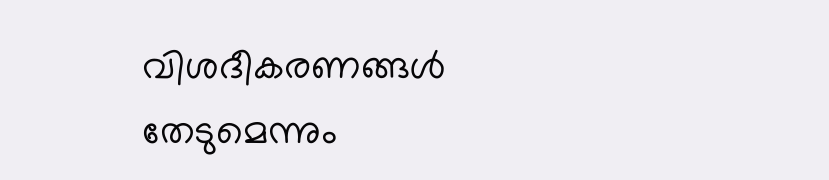വിശദീകരണങ്ങൾ തേടുമെന്നും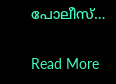പോലീസ്…

Read More